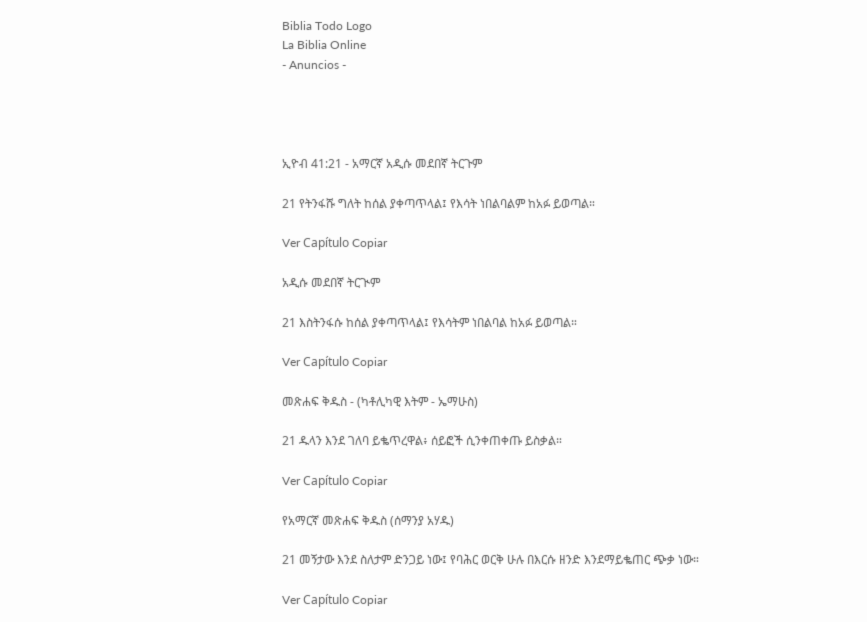Biblia Todo Logo
La Biblia Online
- Anuncios -




ኢዮብ 41:21 - አማርኛ አዲሱ መደበኛ ትርጉም

21 የትንፋሹ ግለት ከሰል ያቀጣጥላል፤ የእሳት ነበልባልም ከአፉ ይወጣል።

Ver Capítulo Copiar

አዲሱ መደበኛ ትርጒም

21 እስትንፋሱ ከሰል ያቀጣጥላል፤ የእሳትም ነበልባል ከአፉ ይወጣል።

Ver Capítulo Copiar

መጽሐፍ ቅዱስ - (ካቶሊካዊ እትም - ኤማሁስ)

21 ዱላን እንደ ገለባ ይቈጥረዋል፥ ሰይፎች ሲንቀጠቀጡ ይስቃል።

Ver Capítulo Copiar

የአማርኛ መጽሐፍ ቅዱስ (ሰማንያ አሃዱ)

21 መኝታው እንደ ስለታም ድንጋይ ነው፤ የባሕር ወርቅ ሁሉ በእርሱ ዘንድ እንደማይቈጠር ጭቃ ነው።

Ver Capítulo Copiar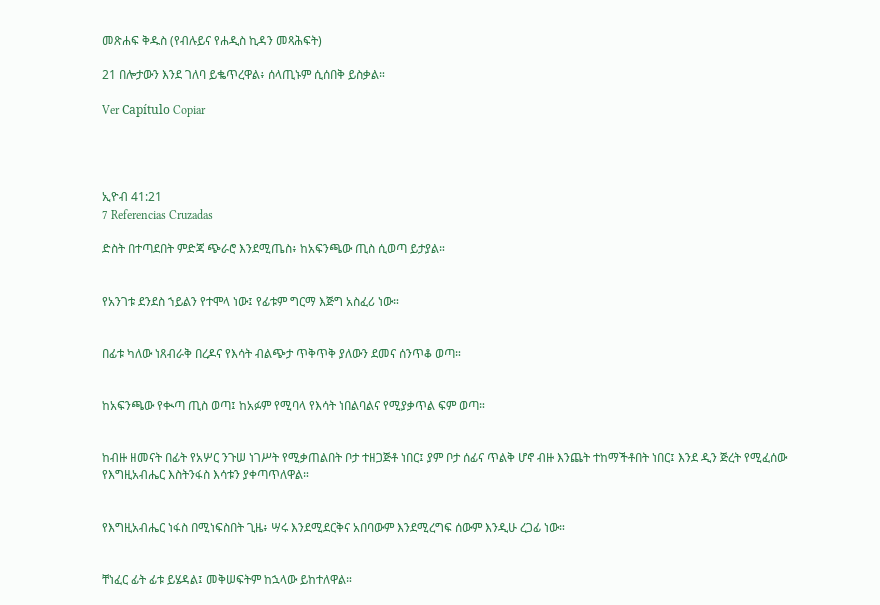መጽሐፍ ቅዱስ (የብሉይና የሐዲስ ኪዳን መጻሕፍት)

21 በሎታውን እንደ ገለባ ይቈጥረዋል፥ ሰላጢኑም ሲሰበቅ ይስቃል።

Ver Capítulo Copiar




ኢዮብ 41:21
7 Referencias Cruzadas

ድስት በተጣደበት ምድጃ ጭራሮ እንደሚጤስ፥ ከአፍንጫው ጢስ ሲወጣ ይታያል።


የአንገቱ ደንደስ ኀይልን የተሞላ ነው፤ የፊቱም ግርማ እጅግ አስፈሪ ነው።


በፊቱ ካለው ነጸብራቅ በረዶና የእሳት ብልጭታ ጥቅጥቅ ያለውን ደመና ሰንጥቆ ወጣ።


ከአፍንጫው የቊጣ ጢስ ወጣ፤ ከአፉም የሚባላ የእሳት ነበልባልና የሚያቃጥል ፍም ወጣ።


ከብዙ ዘመናት በፊት የአሦር ንጉሠ ነገሥት የሚቃጠልበት ቦታ ተዘጋጅቶ ነበር፤ ያም ቦታ ሰፊና ጥልቅ ሆኖ ብዙ እንጨት ተከማችቶበት ነበር፤ እንደ ዲን ጅረት የሚፈሰው የእግዚአብሔር እስትንፋስ እሳቱን ያቀጣጥለዋል።


የእግዚአብሔር ነፋስ በሚነፍስበት ጊዜ፥ ሣሩ እንደሚደርቅና አበባውም እንደሚረግፍ ሰውም እንዲሁ ረጋፊ ነው።


ቸነፈር ፊት ፊቱ ይሄዳል፤ መቅሠፍትም ከኋላው ይከተለዋል።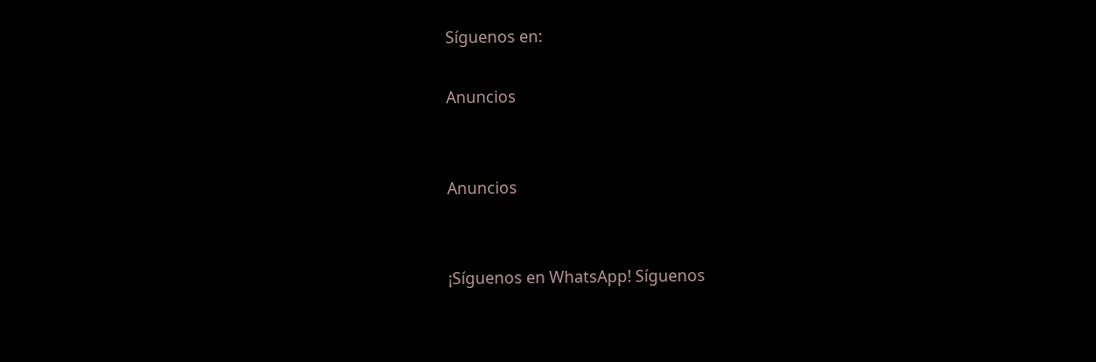Síguenos en:

Anuncios


Anuncios


¡Síguenos en WhatsApp! Síguenos